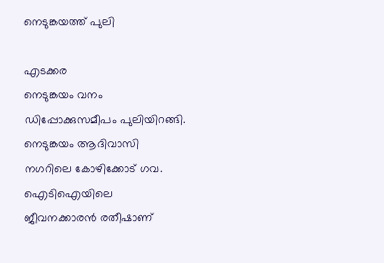നെടുങ്കയത്ത് പുലി

എടക്കര
നെടുങ്കയം വനം ഡിപ്പോക്കുസമീപം പുലിയിറങ്ങി. നെടുങ്കയം ആദിവാസി നഗറിലെ കോഴിക്കോട് ഗവ. ഐടിഐയിലെ ജീവനക്കാരൻ രതീഷാണ്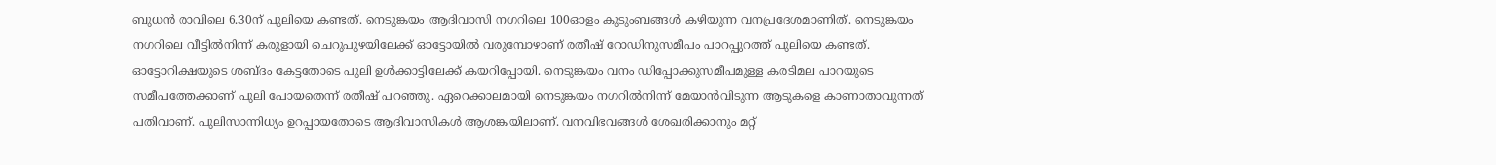ബുധൻ രാവിലെ 6.30ന് പുലിയെ കണ്ടത്. നെടുങ്കയം ആദിവാസി നഗറിലെ 100ഓളം കുടുംബങ്ങൾ കഴിയുന്ന വനപ്രദേശമാണിത്. നെടുങ്കയം നഗറിലെ വീട്ടിൽനിന്ന് കരുളായി ചെറുപുഴയിലേക്ക് ഓട്ടോയിൽ വരുമ്പോഴാണ് രതീഷ് റോഡിനുസമീപം പാറപ്പുറത്ത് പുലിയെ കണ്ടത്. ഓട്ടോറിക്ഷയുടെ ശബ്ദം കേട്ടതോടെ പുലി ഉൾക്കാട്ടിലേക്ക് കയറിപ്പോയി. നെടുങ്കയം വനം ഡിപ്പോക്കുസമീപമുള്ള കരടിമല പാറയുടെ സമീപത്തേക്കാണ് പുലി പോയതെന്ന് രതീഷ് പറഞ്ഞു. ഏറെക്കാലമായി നെടുങ്കയം നഗറിൽനിന്ന് മേയാൻവിടുന്ന ആടുകളെ കാണാതാവുന്നത് പതിവാണ്. പുലിസാന്നിധ്യം ഉറപ്പായതോടെ ആദിവാസികൾ ആശങ്കയിലാണ്. വനവിഭവങ്ങൾ ശേഖരിക്കാനും മറ്റ്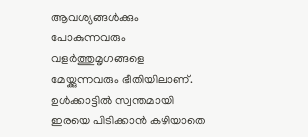ആവശ്യങ്ങൾക്കും പോകുന്നവരും വളർത്തുമൃഗങ്ങളെ മേയ്ക്കുന്നവരും ഭീതിയിലാണ്. ഉൾക്കാട്ടിൽ സ്വന്തമായി ഇരയെ പിടിക്കാൻ കഴിയാതെ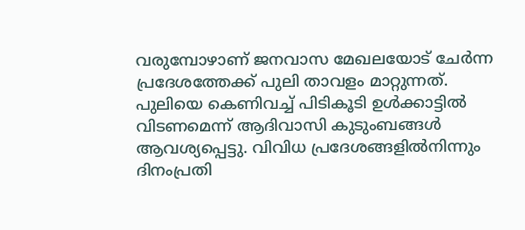വരുമ്പോഴാണ് ജനവാസ മേഖലയോട് ചേർന്ന പ്രദേശത്തേക്ക് പുലി താവളം മാറ്റുന്നത്. പുലിയെ കെണിവച്ച് പിടികൂടി ഉൾക്കാട്ടിൽ വിടണമെന്ന് ആദിവാസി കുടുംബങ്ങൾ ആവശ്യപ്പെട്ടു. വിവിധ പ്രദേശങ്ങളിൽനിന്നും ദിനംപ്രതി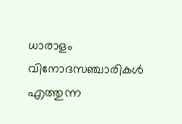ധാരാളം വിനോദസഞ്ചാരികൾ എത്തുന്ന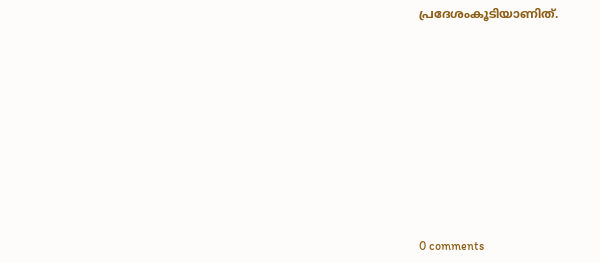പ്രദേശംകൂടിയാണിത്.











0 comments